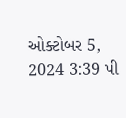ઓક્ટોબર 5, 2024 3:39 પી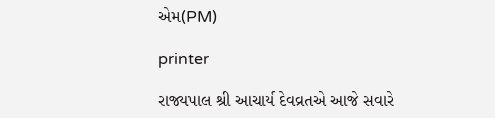એમ(PM)

printer

રાજ્યપાલ શ્રી આચાર્ય દેવવ્રતએ આજે સવારે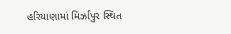હરિયાણામાં મિર્ઝાપુર સ્થિત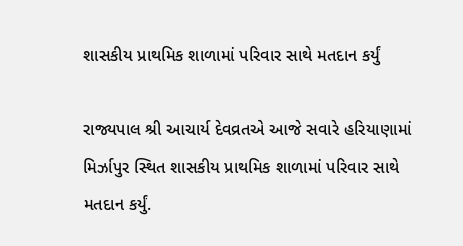શાસકીય પ્રાથમિક શાળામાં પરિવાર સાથે મતદાન કર્યું

રાજ્યપાલ શ્રી આચાર્ય દેવવ્રતએ આજે સવારે હરિયાણામાં મિર્ઝાપુર સ્થિત શાસકીય પ્રાથમિક શાળામાં પરિવાર સાથે મતદાન કર્યું.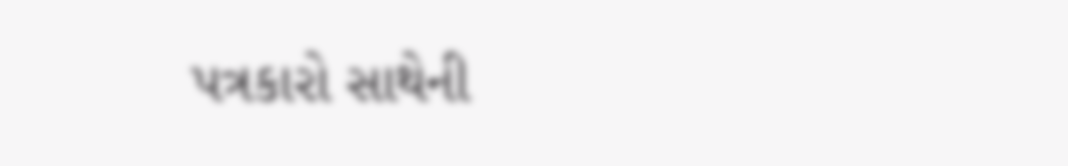પત્રકારો સાથેની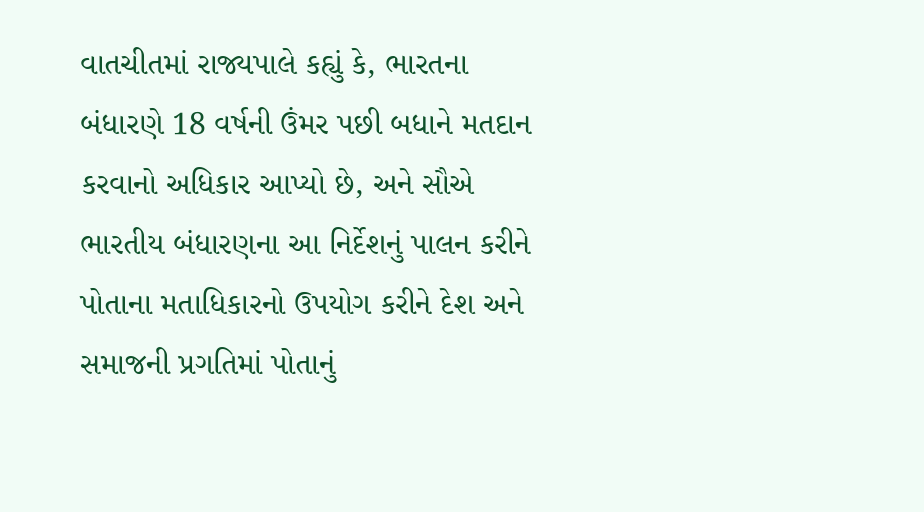વાતચીતમાં રાજ્યપાલે કહ્યું કે, ભારતના બંધારણે 18 વર્ષની ઉંમર પછી બધાને મતદાન કરવાનો અધિકાર આપ્યો છે, અને સૌએ ભારતીય બંધારણના આ નિર્દેશનું પાલન કરીને પોતાના મતાધિકારનો ઉપયોગ કરીને દેશ અને સમાજની પ્રગતિમાં પોતાનું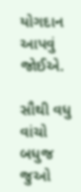યોગદાન આપવું જોઈએ.

સૌથી વધુ વાંચો
બધુજ જુઓ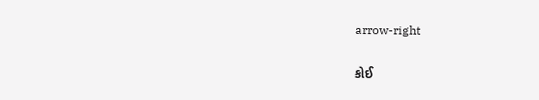arrow-right

કોઈ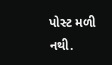પોસ્ટ મળી નથી.